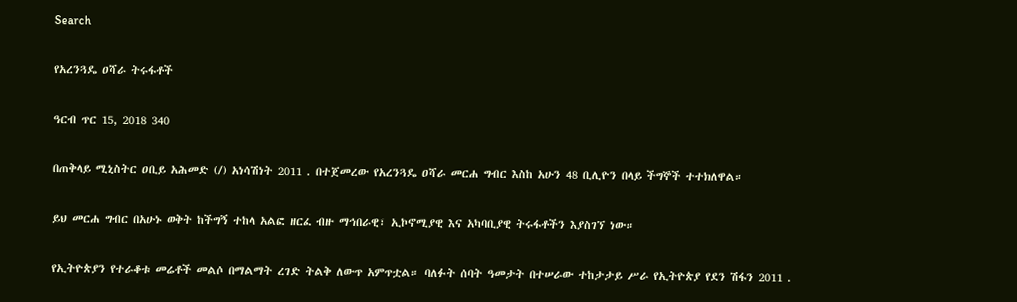Search

የአረንጓዴ ዐሻራ ትሩፋቶች

ዓርብ ጥር 15, 2018 340

በጠቅላይ ሚኒስትር ዐቢይ አሕመድ (/) አነሳሽነት 2011 . በተጀመረው የአረንጓዴ ዐሻራ መርሐ ግብር እስከ አሁን 48 ቢሊዮን በላይ ችግኞች ተተክለዋል።

ይህ መርሐ ግብር በአሁኑ ወቅት ከችግኝ ተከላ አልፎ ዘርፈ ብዙ ማኅበራዊ፣ ኢኮኖሚያዊ እና አካባቢያዊ ትሩፋቶችን እያስገኘ ነው።

የኢትዮጵያን የተራቆቱ መሬቶች መልሶ በማልማት ረገድ ትልቅ ለውጥ አምጥቷል። ባለፉት ሰባት ዓመታት በተሠራው ተከታታይ ሥራ የኢትዮጵያ የደን ሽፋን 2011 .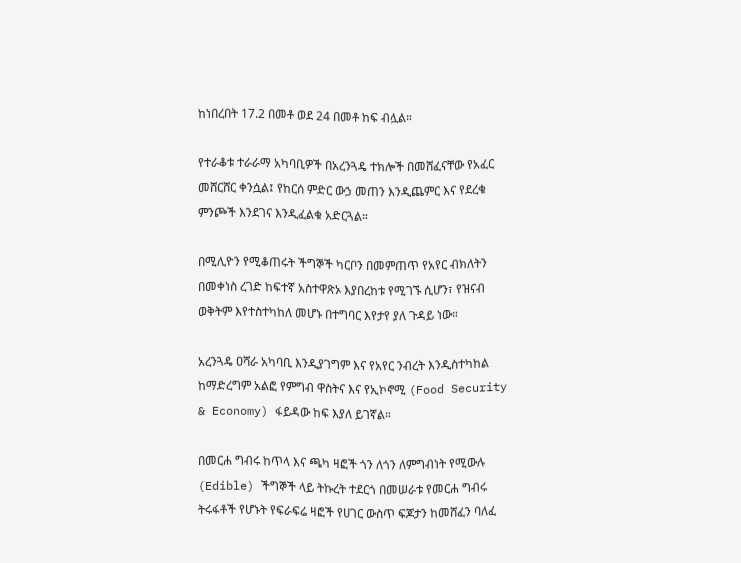ከነበረበት 17.2 በመቶ ወደ 24 በመቶ ከፍ ብሏል።

የተራቆቱ ተራራማ አካባቢዎች በአረንጓዴ ተክሎች በመሸፈናቸው የአፈር መሸርሸር ቀንሷል፤ የከርሰ ምድር ውኃ መጠን እንዲጨምር እና የደረቁ ምንጮች እንደገና እንዲፈልቁ አድርጓል።

በሚሊዮን የሚቆጠሩት ችግኞች ካርቦን በመምጠጥ የአየር ብክለትን በመቀነስ ረገድ ከፍተኛ አስተዋጽኦ እያበረከቱ የሚገኙ ሲሆን፣ የዝናብ ወቅትም እየተስተካከለ መሆኑ በተግባር እየታየ ያለ ጉዳይ ነው።

አረንጓዴ ዐሻራ አካባቢ እንዲያገግም እና የአየር ንብረት እንዲስተካከል ከማድረግም አልፎ የምግብ ዋስትና እና የኢኮኖሚ (Food Security & Economy) ፋይዳው ከፍ እያለ ይገኛል።

በመርሐ ግብሩ ከጥላ እና ጫካ ዛፎች ጎን ለጎን ለምግብነት የሚውሉ (Edible) ችግኞች ላይ ትኩረት ተደርጎ በመሠራቱ የመርሐ ግብሩ ትሩፋቶች የሆኑት የፍራፍሬ ዛፎች የሀገር ውስጥ ፍጆታን ከመሸፈን ባለፈ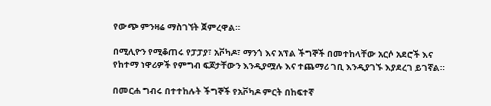የውጭ ምንዛሬ ማስገኘት ጀምረዋል።

በሚሊዮን የሚቆጠሩ የፓፓያ፣ አቮካዶ፣ ማንጎ እና አፕል ችግኞች በመተከላቸው አርሶ አደሮች እና የከተማ ነዋሪዎች የምግብ ፍጆታቸውን እንዲያሟሉ እና ተጨማሪ ገቢ እንዲያገኙ እያደረገ ይገኛል።

በመርሐ ግብሩ በተተከሉት ችግኞች የአቮካዶ ምርት በከፍተኛ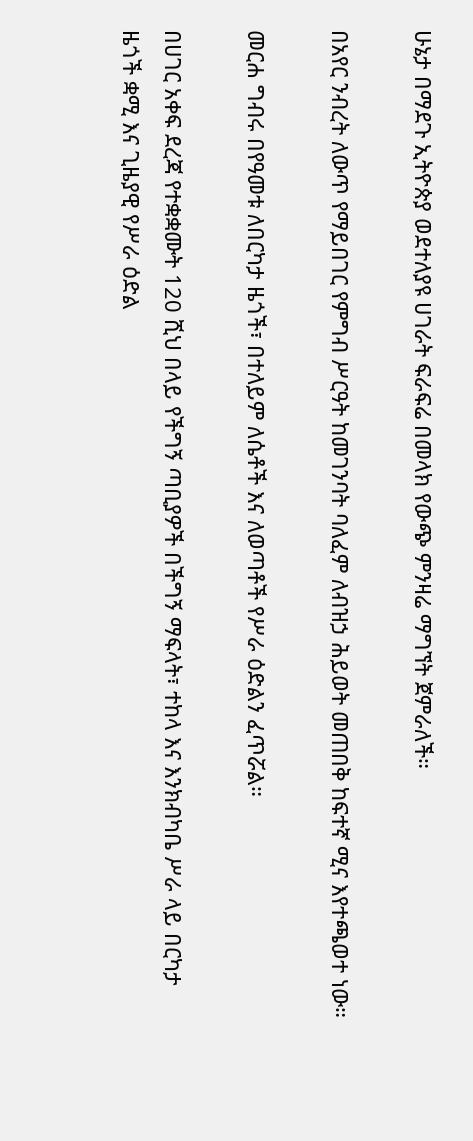ሁኔታ በማደጉ ኢትዮጵያ ወደተለያዩ ሀገራት ፍራፍሬ በመላክ የውጭ ምንዛሬ ማግኘት ጀምራለች።

በአየር ንብረት ለውጥ የማይበገር የምግብ ሥርዓት ከመገንባት ባለፈም ለብዝኃ ሕይወት መጠበቅ ከፍተኛ ሚና እየተጫወተ ነው።

መርሐ ግብሩ በየዓመቱ ለበርካታ ዜጎች፣ በተለይም ለሴቶች እና ለወጣቶች የሥራ ዕድልን ፈጥሯል።

በሀገር አቀፍ ደረጃ የተቋቋሙት 120 ሺህ በላይ የችግኝ ጣቢያዎች በችግኝ ማፍላት፣ ተከላ እና እንክብካቤ ሥራ ላይ በርካታ ዜጎች ቋሚ እና ጊዜያዊ የሥራ ዕድል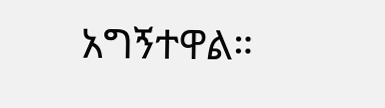አግኝተዋል።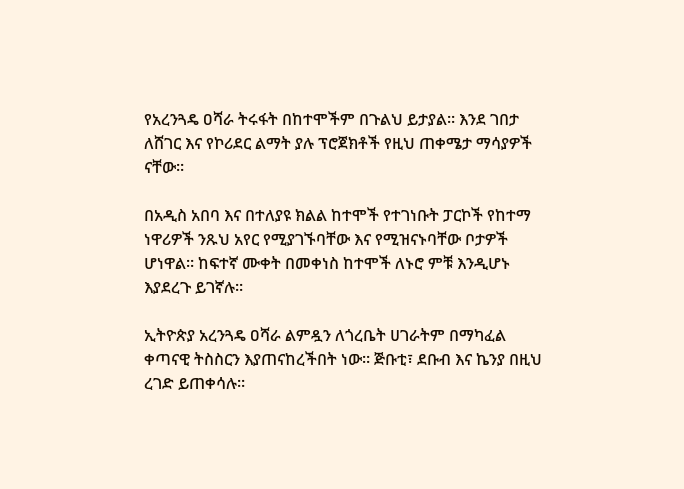የአረንጓዴ ዐሻራ ትሩፋት በከተሞችም በጉልህ ይታያል። እንደ ገበታ ለሸገር እና የኮሪደር ልማት ያሉ ፕሮጀክቶች የዚህ ጠቀሜታ ማሳያዎች ናቸው።

በአዲስ አበባ እና በተለያዩ ክልል ከተሞች የተገነቡት ፓርኮች የከተማ ነዋሪዎች ንጹህ አየር የሚያገኙባቸው እና የሚዝናኑባቸው ቦታዎች ሆነዋል። ከፍተኛ ሙቀት በመቀነስ ከተሞች ለኑሮ ምቹ እንዲሆኑ እያደረጉ ይገኛሉ።

ኢትዮጵያ አረንጓዴ ዐሻራ ልምዷን ለጎረቤት ሀገራትም በማካፈል ቀጣናዊ ትስስርን እያጠናከረችበት ነው። ጅቡቲ፣ ደቡብ እና ኬንያ በዚህ ረገድ ይጠቀሳሉ።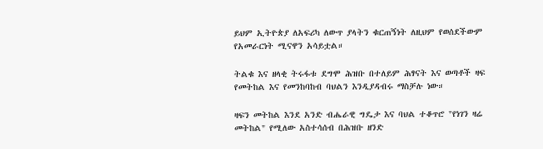ይህም ኢትዮጵያ ለአፍሪካ ለውጥ ያላትን ቁርጠኝነት ለዚህም የወሰደችውም የአመራርነት ሚናዋን አሳይቷል።

ትልቁ እና ዘላቂ ትሩፋቱ ደግሞ ሕዝቡ በተለይም ሕፃናት እና ወጣቶች ዛፍ የመትከል እና የመንከባከብ ባህልን እንዲያዳብሩ ማስቻሉ ነው።

ዛፍን መትከል እንደ አንድ ብሔራዊ ግዴታ እና ባህል ተቆጥሮ "የነገን ዛሬ መትከል" የሚለው አስተሳሰብ በሕዝቡ ዘንድ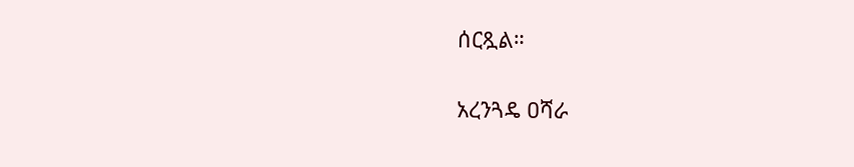ሰርጿል።

አረንጓዴ ዐሻራ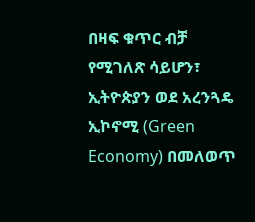በዛፍ ቁጥር ብቻ የሚገለጽ ሳይሆን፣ ኢትዮጵያን ወደ አረንጓዴ ኢኮኖሚ (Green Economy) በመለወጥ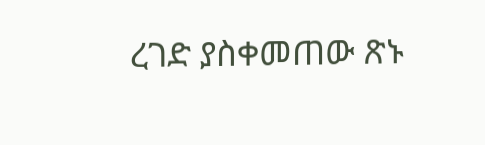ረገድ ያስቀመጠው ጽኑ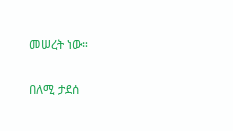መሠረት ነው።

በለሚ ታደሰ